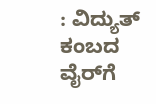: ವಿದ್ಯುತ್ ಕಂಬದ ವೈರ್‌ಗೆ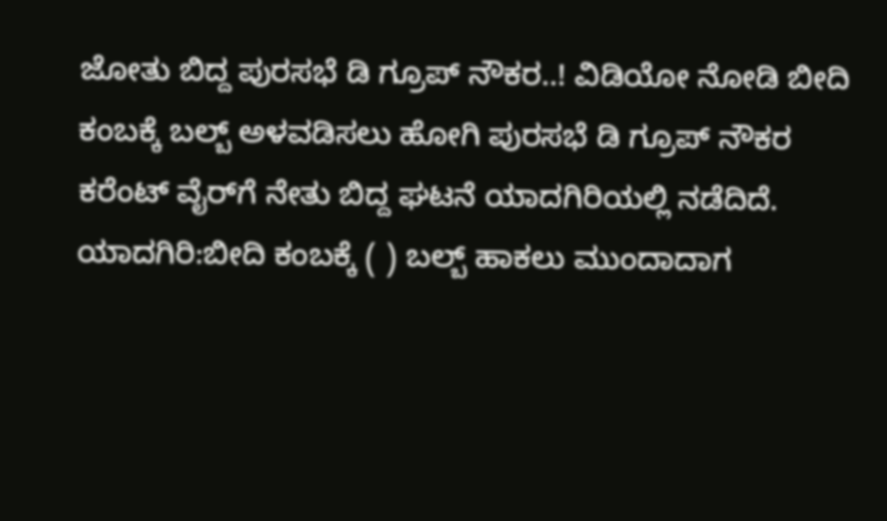ಜೋತು ಬಿದ್ದ ಪುರಸಭೆ ಡಿ ಗ್ರೂಪ್ ನೌಕರ..! ವಿಡಿಯೋ ನೋಡಿ ಬೀದಿ ಕಂಬಕ್ಕೆ ಬಲ್ಬ್ ಅಳವಡಿಸಲು ಹೋಗಿ ಪುರಸಭೆ ಡಿ ಗ್ರೂಪ್ ನೌಕರ ಕರೆಂಟ್‌ ವೈರ್‌ಗೆ ನೇತು ಬಿದ್ದ ಘಟನೆ ಯಾದಗಿರಿಯಲ್ಲಿ ನಡೆದಿದೆ. ಯಾದಗಿರಿ:ಬೀದಿ ಕಂಬಕ್ಕೆ ( ) ಬಲ್ಬ್ ಹಾಕಲು ಮುಂದಾದಾಗ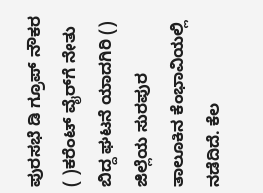ಪುರಸಭೆ ಡಿ ಗ್ರೂಪ್ ನೌಕರ ( )ಕರೆಂಟ್ ವೈರ್‌ಗೆ ನೇತು ಬಿದ್ದ ಘಟನೆ ಯಾದಗಿರಿ () ಜಿಲ್ಲೆಯ ಸುರಪುರ ತಾಲೂಕಿನ ಕೆಂಭಾವಿಯಲ್ಲಿ ನಡೆದಿದೆ. ಕೆಲ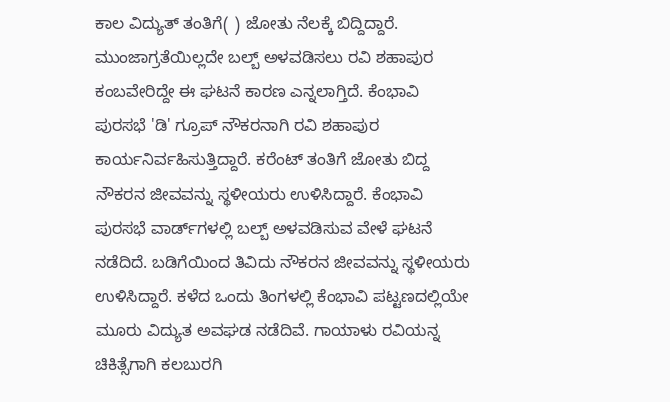ಕಾಲ ವಿದ್ಯುತ್ ತಂತಿಗೆ( ) ಜೋತು ನೆಲಕ್ಕೆ ಬಿದ್ದಿದ್ದಾರೆ. ಮುಂಜಾಗ್ರತೆಯಿಲ್ಲದೇ ಬಲ್ಬ್ ಅಳವಡಿಸಲು ರವಿ ಶಹಾಪುರ ಕಂಬವೇರಿದ್ದೇ ಈ ಘಟನೆ ಕಾರಣ ಎನ್ನಲಾಗ್ತಿದೆ. ಕೆಂಭಾವಿ ಪುರಸಭೆ 'ಡಿ' ಗ್ರೂಪ್ ನೌಕರನಾಗಿ ರವಿ ಶಹಾಪುರ ಕಾರ್ಯನಿರ್ವಹಿಸುತ್ತಿದ್ದಾರೆ. ಕರೆಂಟ್ ತಂತಿಗೆ ಜೋತು ಬಿದ್ದ ನೌಕರನ ಜೀವವನ್ನು ಸ್ಥಳೀಯರು ಉಳಿಸಿದ್ದಾರೆ. ಕೆಂಭಾವಿ ಪುರಸಭೆ ವಾರ್ಡ್‌ಗಳಲ್ಲಿ ಬಲ್ಬ್ ಅಳವಡಿಸುವ ವೇಳೆ ಘಟನೆ ನಡೆದಿದೆ. ಬಡಿಗೆಯಿಂದ ತಿವಿದು ನೌಕರನ ಜೀವವನ್ನು ಸ್ಥಳೀಯರು ಉಳಿಸಿದ್ದಾರೆ. ಕಳೆದ ಒಂದು ತಿಂಗಳಲ್ಲಿ ಕೆಂಭಾವಿ ಪಟ್ಟಣದಲ್ಲಿಯೇ ಮೂರು ವಿದ್ಯುತ ಅವಘಡ ನಡೆದಿವೆ. ಗಾಯಾಳು ರವಿಯನ್ನ ಚಿಕಿತ್ಸೆಗಾಗಿ ಕಲಬುರಗಿ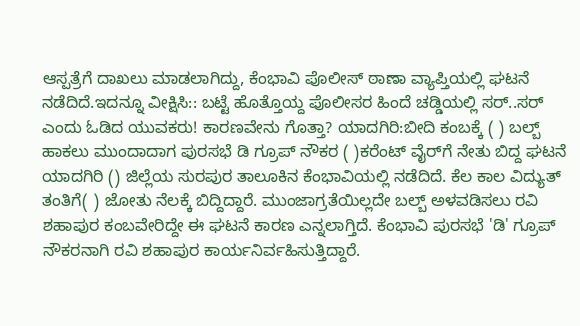ಆಸ್ಪತ್ರೆಗೆ ದಾಖಲು‌ ಮಾಡಲಾಗಿದ್ದು, ಕೆಂಭಾವಿ ಪೊಲೀಸ್‌ ಠಾಣಾ ವ್ಯಾಪ್ತಿಯಲ್ಲಿ ಘಟನೆ ನಡೆದಿದೆ.ಇದನ್ನೂ ವೀಕ್ಷಿಸಿ:: ಬಟ್ಟೆ ಹೊತ್ತೊಯ್ದ ಪೊಲೀಸರ ಹಿಂದೆ ಚಡ್ಡಿಯಲ್ಲಿ ಸರ್‌..ಸರ್‌ ಎಂದು ಓಡಿದ ಯುವಕರು! ಕಾರಣವೇನು ಗೊತ್ತಾ? ಯಾದಗಿರಿ:ಬೀದಿ ಕಂಬಕ್ಕೆ ( ) ಬಲ್ಬ್ ಹಾಕಲು ಮುಂದಾದಾಗ ಪುರಸಭೆ ಡಿ ಗ್ರೂಪ್ ನೌಕರ ( )ಕರೆಂಟ್ ವೈರ್‌ಗೆ ನೇತು ಬಿದ್ದ ಘಟನೆ ಯಾದಗಿರಿ () ಜಿಲ್ಲೆಯ ಸುರಪುರ ತಾಲೂಕಿನ ಕೆಂಭಾವಿಯಲ್ಲಿ ನಡೆದಿದೆ. ಕೆಲ ಕಾಲ ವಿದ್ಯುತ್ ತಂತಿಗೆ( ) ಜೋತು ನೆಲಕ್ಕೆ ಬಿದ್ದಿದ್ದಾರೆ. ಮುಂಜಾಗ್ರತೆಯಿಲ್ಲದೇ ಬಲ್ಬ್ ಅಳವಡಿಸಲು ರವಿ ಶಹಾಪುರ ಕಂಬವೇರಿದ್ದೇ ಈ ಘಟನೆ ಕಾರಣ ಎನ್ನಲಾಗ್ತಿದೆ. ಕೆಂಭಾವಿ ಪುರಸಭೆ 'ಡಿ' ಗ್ರೂಪ್ ನೌಕರನಾಗಿ ರವಿ ಶಹಾಪುರ ಕಾರ್ಯನಿರ್ವಹಿಸುತ್ತಿದ್ದಾರೆ.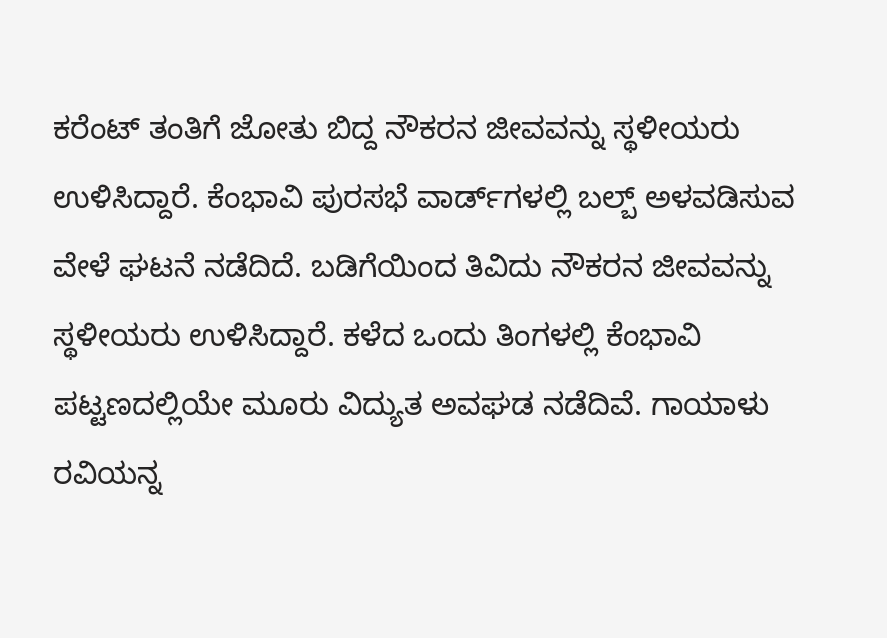ಕರೆಂಟ್ ತಂತಿಗೆ ಜೋತು ಬಿದ್ದ ನೌಕರನ ಜೀವವನ್ನು ಸ್ಥಳೀಯರು ಉಳಿಸಿದ್ದಾರೆ. ಕೆಂಭಾವಿ ಪುರಸಭೆ ವಾರ್ಡ್‌ಗಳಲ್ಲಿ ಬಲ್ಬ್ ಅಳವಡಿಸುವ ವೇಳೆ ಘಟನೆ ನಡೆದಿದೆ. ಬಡಿಗೆಯಿಂದ ತಿವಿದು ನೌಕರನ ಜೀವವನ್ನು ಸ್ಥಳೀಯರು ಉಳಿಸಿದ್ದಾರೆ. ಕಳೆದ ಒಂದು ತಿಂಗಳಲ್ಲಿ ಕೆಂಭಾವಿ ಪಟ್ಟಣದಲ್ಲಿಯೇ ಮೂರು ವಿದ್ಯುತ ಅವಘಡ ನಡೆದಿವೆ. ಗಾಯಾಳು ರವಿಯನ್ನ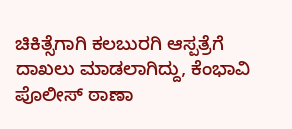ಚಿಕಿತ್ಸೆಗಾಗಿ ಕಲಬುರಗಿ ಆಸ್ಪತ್ರೆಗೆ ದಾಖಲು‌ ಮಾಡಲಾಗಿದ್ದು, ಕೆಂಭಾವಿ ಪೊಲೀಸ್‌ ಠಾಣಾ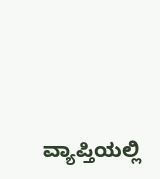ವ್ಯಾಪ್ತಿಯಲ್ಲಿ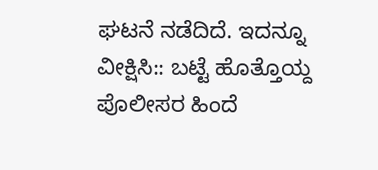ಘಟನೆ ನಡೆದಿದೆ. ಇದನ್ನೂ ವೀಕ್ಷಿಸಿ:: ಬಟ್ಟೆ ಹೊತ್ತೊಯ್ದ ಪೊಲೀಸರ ಹಿಂದೆ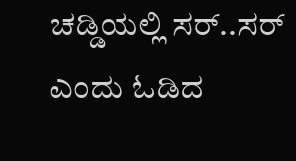ಚಡ್ಡಿಯಲ್ಲಿ ಸರ್‌..ಸರ್‌ ಎಂದು ಓಡಿದ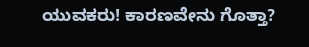ಯುವಕರು! ಕಾರಣವೇನು ಗೊತ್ತಾ?